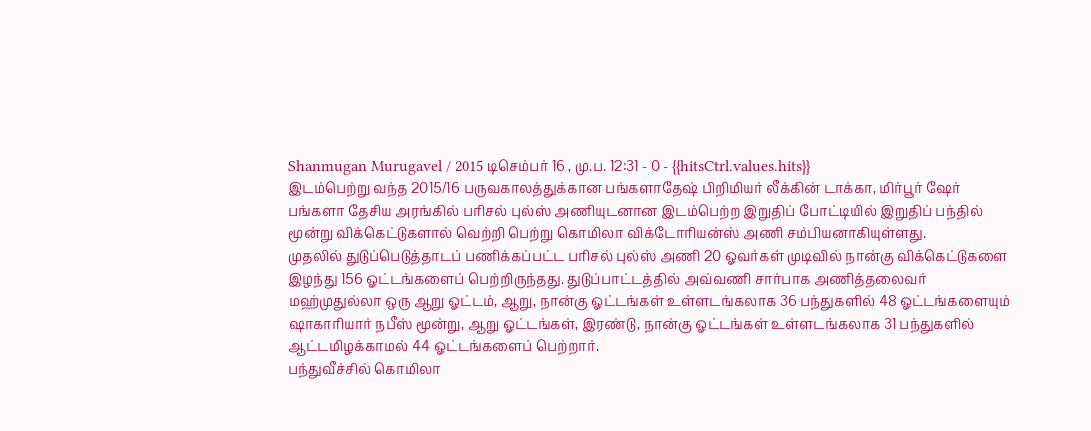Shanmugan Murugavel / 2015 டிசெம்பர் 16 , மு.ப. 12:31 - 0 - {{hitsCtrl.values.hits}}
இடம்பெற்று வந்த 2015/16 பருவகாலத்துக்கான பங்களாதேஷ் பிறிமியர் லீக்கின் டாக்கா, மிர்பூர் ஷேர் பங்களா தேசிய அரங்கில் பரிசல் புல்ஸ் அணியுடனான இடம்பெற்ற இறுதிப் போட்டியில் இறுதிப் பந்தில் மூன்று விக்கெட்டுகளால் வெற்றி பெற்று கொமிலா விக்டோரியன்ஸ் அணி சம்பியனாகியுள்ளது.
முதலில் துடுப்பெடுத்தாடப் பணிக்கப்பட்ட பரிசல் புல்ஸ் அணி 20 ஓவர்கள் முடிவில் நான்கு விக்கெட்டுகளை இழந்து 156 ஓட்டங்களைப் பெற்றிருந்தது. துடுப்பாட்டத்தில் அவ்வணி சார்பாக அணித்தலைவர் மஹ்முதுல்லா ஒரு ஆறு ஓட்டம், ஆறு, நான்கு ஓட்டங்கள் உள்ளடங்கலாக 36 பந்துகளில் 48 ஓட்டங்களையும் ஷாகாரியார் நபீஸ் மூன்று, ஆறு ஓட்டங்கள், இரண்டு, நான்கு ஓட்டங்கள் உள்ளடங்கலாக 31 பந்துகளில் ஆட்டமிழக்காமல் 44 ஓட்டங்களைப் பெற்றார்.
பந்துவீச்சில் கொமிலா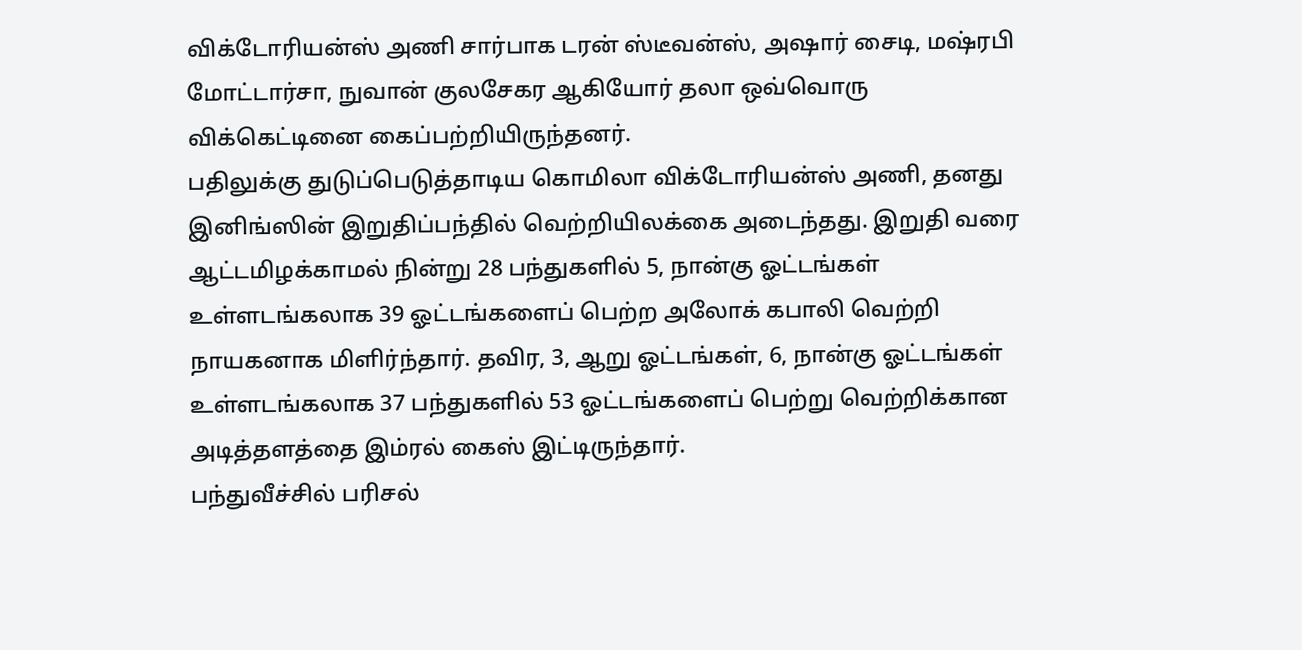விக்டோரியன்ஸ் அணி சார்பாக டரன் ஸ்டீவன்ஸ், அஷார் சைடி, மஷ்ரபி மோட்டார்சா, நுவான் குலசேகர ஆகியோர் தலா ஒவ்வொரு விக்கெட்டினை கைப்பற்றியிருந்தனர்.
பதிலுக்கு துடுப்பெடுத்தாடிய கொமிலா விக்டோரியன்ஸ் அணி, தனது இனிங்ஸின் இறுதிப்பந்தில் வெற்றியிலக்கை அடைந்தது. இறுதி வரை ஆட்டமிழக்காமல் நின்று 28 பந்துகளில் 5, நான்கு ஓட்டங்கள் உள்ளடங்கலாக 39 ஓட்டங்களைப் பெற்ற அலோக் கபாலி வெற்றி நாயகனாக மிளிர்ந்தார். தவிர, 3, ஆறு ஓட்டங்கள், 6, நான்கு ஓட்டங்கள் உள்ளடங்கலாக 37 பந்துகளில் 53 ஓட்டங்களைப் பெற்று வெற்றிக்கான அடித்தளத்தை இம்ரல் கைஸ் இட்டிருந்தார்.
பந்துவீச்சில் பரிசல்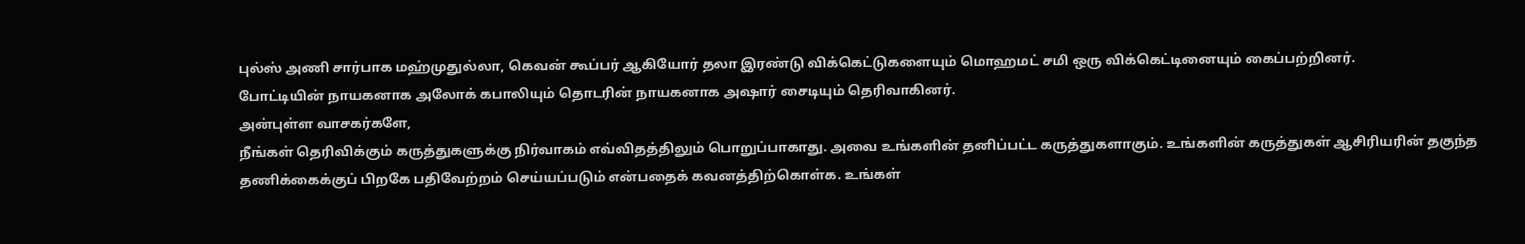புல்ஸ் அணி சார்பாக மஹ்முதுல்லா, கெவன் கூப்பர் ஆகியோர் தலா இரண்டு விக்கெட்டுகளையும் மொஹமட் சமி ஒரு விக்கெட்டினையும் கைப்பற்றினர்.
போட்டியின் நாயகனாக அலோக் கபாலியும் தொடரின் நாயகனாக அஷார் சைடியும் தெரிவாகினர்.
அன்புள்ள வாசகர்களே,
நீங்கள் தெரிவிக்கும் கருத்துகளுக்கு நிர்வாகம் எவ்விதத்திலும் பொறுப்பாகாது. அவை உங்களின் தனிப்பட்ட கருத்துகளாகும். உங்களின் கருத்துகள் ஆசிரியரின் தகுந்த தணிக்கைக்குப் பிறகே பதிவேற்றம் செய்யப்படும் என்பதைக் கவனத்திற்கொள்க. உங்கள்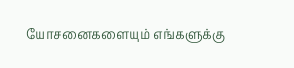யோசனைகளையும் எங்களுக்கு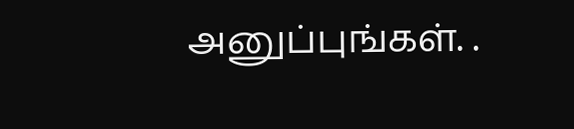அனுப்புங்கள். .